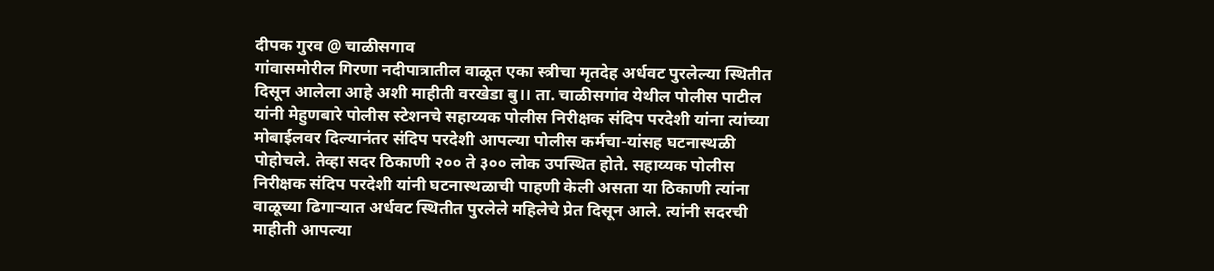दीपक गुरव @ चाळीसगाव
गांवासमोरील गिरणा नदीपात्रातील वाळूत एका स्त्रीचा मृतदेह अर्धवट पुरलेल्या स्थितीत दिसून आलेला आहे अशी माहीती वरखेडा बु।। ता. चाळीसगांव येथील पोलीस पाटील यांनी मेहुणबारे पोलीस स्टेशनचे सहाय्यक पोलीस निरीक्षक संदिप परदेशी यांना त्यांच्या मोबाईलवर दिल्यानंतर संदिप परदेशी आपल्या पोलीस कर्मचा-यांसह घटनास्थळी पोहोचले. तेव्हा सदर ठिकाणी २०० ते ३०० लोक उपस्थित होते. सहाय्यक पोलीस निरीक्षक संदिप परदेशी यांनी घटनास्थळाची पाहणी केली असता या ठिकाणी त्यांना वाळूच्या ढिगाऱ्यात अर्धवट स्थितीत पुरलेले महिलेचे प्रेत दिसून आले. त्यांनी सदरची माहीती आपल्या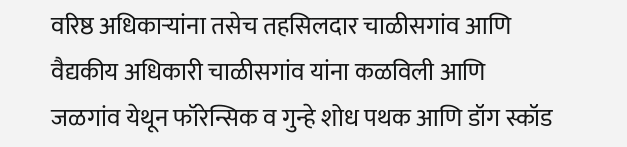वरिष्ठ अधिकाऱ्यांना तसेच तहसिलदार चाळीसगांव आणि वैद्यकीय अधिकारी चाळीसगांव यांना कळविली आणि जळगांव येथून फॉरेन्सिक व गुन्हे शोध पथक आणि डॉग स्कॉड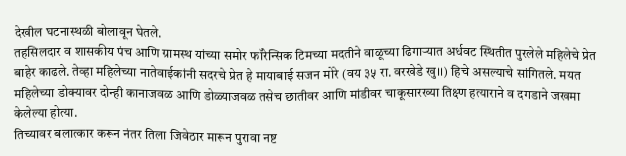देखील घटनास्थळी बोलावून घेतले.
तहसिलदार व शासकीय पंच आणि ग्रामस्थ यांच्या समोर फॉरेन्सिक टिमच्या मदतीने वाळूच्या ढिगाऱ्यात अर्धवट स्थितीत पुरलेले महिलेचे प्रेत बाहेर काढले. तेव्हा महिलेच्या नातेवाईकांनी सदरचे प्रेत हे मायाबाई सजन मोरे (वय ३५ रा. वरखेडे खु।।) हिचे असल्याचे सांगितले. मयत महिलेच्या डोक्यावर दोन्ही कानाजवळ आणि डोळ्याजवळ तसेच छातीवर आणि मांडीवर चाकूसारख्या तिक्ष्ण हत्याराने व दगडाने जखमा केलेल्या होत्या.
तिच्यावर बलात्कार करून नंतर तिला जिवेठार मारून पुरावा नष्ट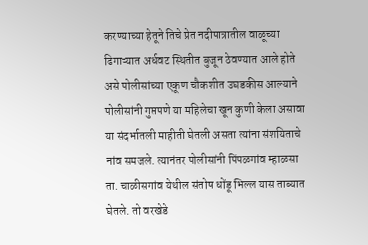करण्याच्या हेतूने तिचे प्रेत नदीपात्रातील वाळूच्या ढिगाऱ्यात अर्धवट स्थितीत बुजून ठेवण्यात आले होते असे पोलीसांच्या एकूण चौकशीत उघडकीस आल्याने पोलीसांनी गुप्तपणे या महिलेचा खून कुणी केला असावा या संदर्भातली माहीती घेतली असता त्यांना संशयिताचे नांव समजले. त्यानंतर पोलीसांनी पिंपळगांव म्हाळसा ता. चाळीसगांव येथील संतोष धोंडू भिल्ल यास ताब्यात घेतले. तो वरखेडे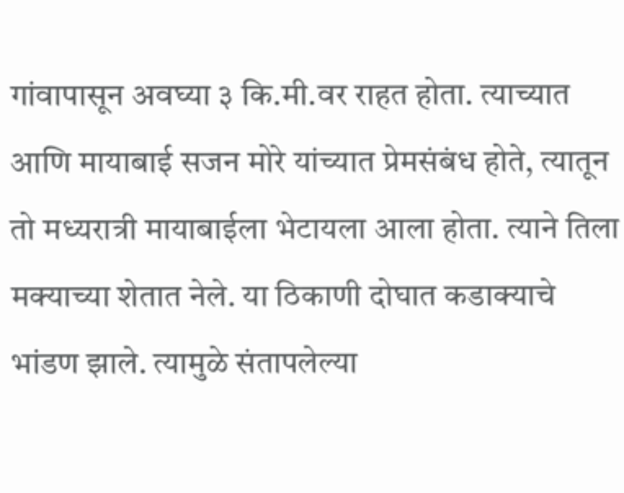गांवापासून अवघ्या ३ कि.मी.वर राहत होता. त्याच्यात आणि मायाबाई सजन मोरे यांच्यात प्रेमसंबंध होते, त्यातून तो मध्यरात्री मायाबाईला भेटायला आला होता. त्याने तिला मक्याच्या शेतात नेले. या ठिकाणी दोघात कडाक्याचे भांडण झाले. त्यामुळे संतापलेल्या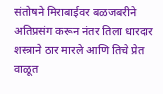संतोषने मिराबाईवर बळजबरीने अतिप्रसंग करून नंतर तिला धारदार शस्त्राने ठार मारले आणि तिचे प्रेत वाळूत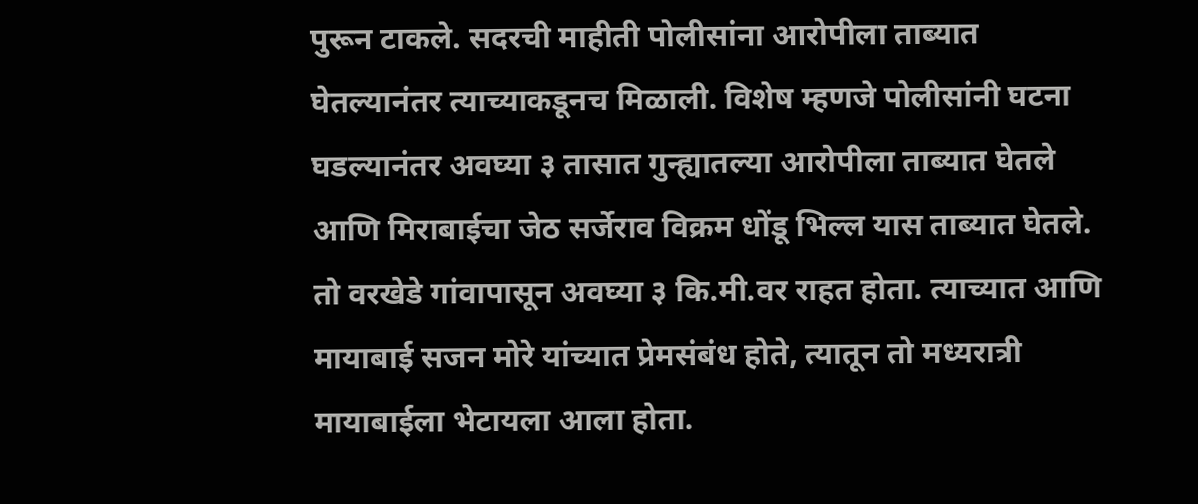पुरून टाकले. सदरची माहीती पोलीसांना आरोपीला ताब्यात घेतल्यानंतर त्याच्याकडूनच मिळाली. विशेष म्हणजे पोलीसांनी घटना घडल्यानंतर अवघ्या ३ तासात गुन्ह्यातल्या आरोपीला ताब्यात घेतले आणि मिराबाईचा जेठ सर्जेराव विक्रम धोंडू भिल्ल यास ताब्यात घेतले. तो वरखेडे गांवापासून अवघ्या ३ कि.मी.वर राहत होता. त्याच्यात आणि मायाबाई सजन मोरे यांच्यात प्रेमसंबंध होते, त्यातून तो मध्यरात्री मायाबाईला भेटायला आला होता.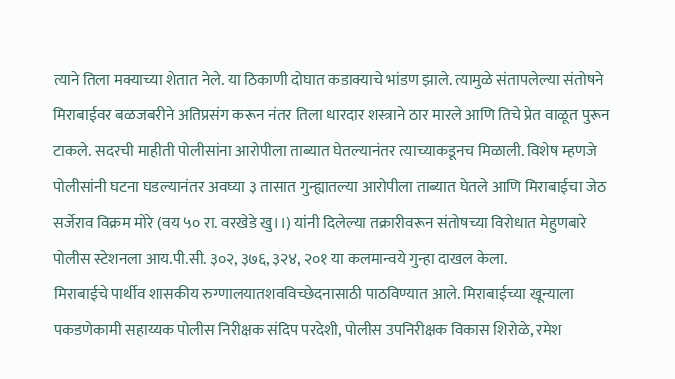त्याने तिला मक्याच्या शेतात नेले. या ठिकाणी दोघात कडाक्याचे भांडण झाले. त्यामुळे संतापलेल्या संतोषने मिराबाईवर बळजबरीने अतिप्रसंग करून नंतर तिला धारदार शस्त्राने ठार मारले आणि तिचे प्रेत वाळूत पुरून टाकले. सदरची माहीती पोलीसांना आरोपीला ताब्यात घेतल्यानंतर त्याच्याकडूनच मिळाली. विशेष म्हणजे पोलीसांनी घटना घडल्यानंतर अवघ्या ३ तासात गुन्ह्यातल्या आरोपीला ताब्यात घेतले आणि मिराबाईचा जेठ सर्जेराव विक्रम मोरे (वय ५० रा. वरखेडे खु।।) यांनी दिलेल्या तक्रारीवरून संतोषच्या विरोधात मेहुणबारे पोलीस स्टेशनला आय.पी.सी. ३०२, ३७६, ३२४, २०१ या कलमान्वये गुन्हा दाखल केला.
मिराबाईचे पार्थीव शासकीय रुग्णालयातशवविच्छेदनासाठी पाठविण्यात आले. मिराबाईच्या खून्याला पकडणेकामी सहाय्यक पोलीस निरीक्षक संदिप परदेशी, पोलीस उपनिरीक्षक विकास शिरोळे, रमेश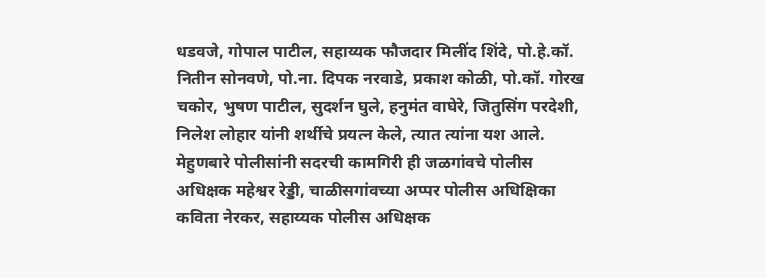धडवजे, गोपाल पाटील, सहाय्यक फौजदार मिलींद शिंदे, पो.हे.कॉ. नितीन सोनवणे, पो.ना. दिपक नरवाडे, प्रकाश कोळी, पो.कॉ. गोरख चकोर, भुषण पाटील, सुदर्शन घुले, हनुमंत वाघेरे, जितुसिंग परदेशी, निलेश लोहार यांनी शर्थीचे प्रयत्न केले, त्यात त्यांना यश आले. मेहुणबारे पोलीसांनी सदरची कामगिरी ही जळगांवचे पोलीस अधिक्षक महेश्वर रेड्डी, चाळीसगांवच्या अप्पर पोलीस अधिक्षिका कविता नेरकर, सहाय्यक पोलीस अधिक्षक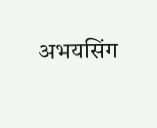अभयसिंग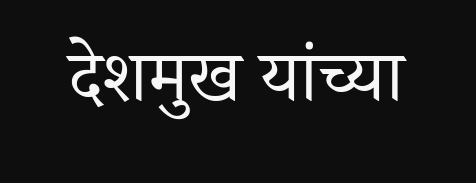देशमुख यांच्या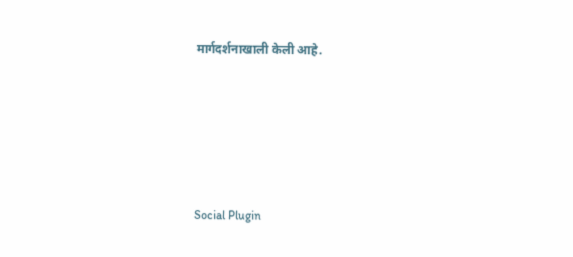मार्गदर्शनाखाली केली आहे.





Social Plugin